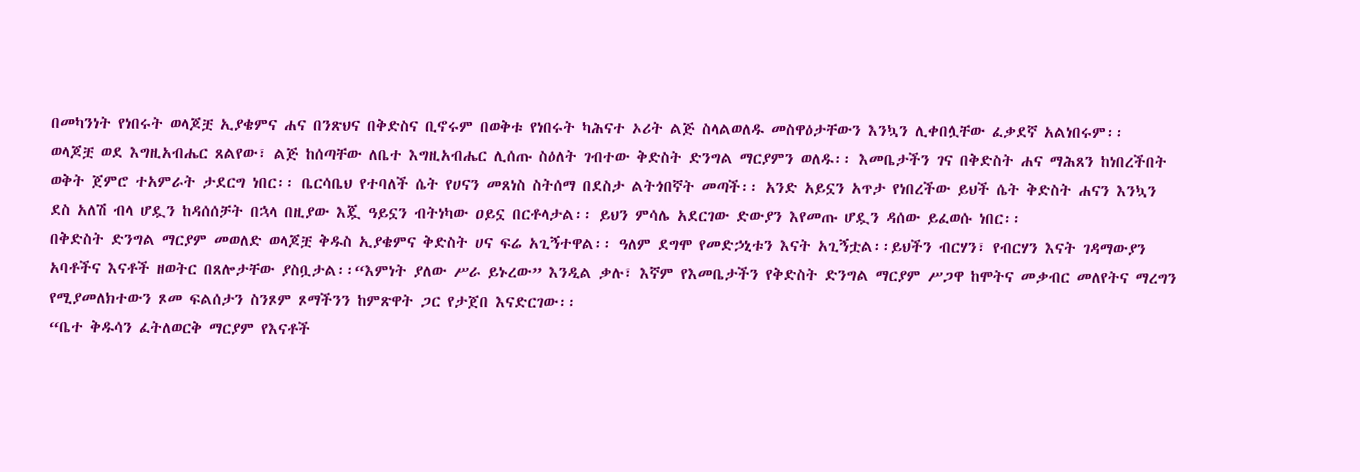በመካንነት የነበሩት ወላጆቿ ኢያቄምና ሐና በንጽህና በቅድስና ቢኖሩም በወቅቱ የነበሩት ካሕናተ ኦሪት ልጅ ስላልወለዱ መስዋዕታቸውን እንኳን ሊቀበሏቸው ፈቃደኛ አልነበሩም፡፡
ወላጆቿ ወደ እግዚአብሔር ጸልየው፣ ልጅ ከሰጣቸው ለቤተ እግዚአብሔር ሊሰጡ ስዕለት ገብተው ቅድስት ድንግል ማርያምን ወለዱ፡፡ እመቤታችን ገና በቅድስት ሐና ማሕጸን ከነበረችበት ወቅት ጀምሮ ተአምራት ታደርግ ነበር፡፡ ቤርሳቤህ የተባለች ሴት የሀናን መጸነስ ስትሰማ በደስታ ልትጎበኛት መጣች፡፡ አንድ አይኗን አጥታ የነበረችው ይህች ሴት ቅድስት ሐናን እንኳን ደስ አለሽ ብላ ሆዷን ከዳሰሰቻት በኋላ በዚያው እጇ ዓይኗን ብትነካው ዐይኗ በርቶላታል፡፡ ይህን ምሳሌ አደርገው ድውያን እየመጡ ሆዷን ዳሰው ይፈወሱ ነበር፡፡
በቅድስት ድንግል ማርያም መወለድ ወላጆቿ ቅዱስ ኢያቄምና ቅድስት ሀና ፍሬ አጊኝተዋል፡፡ ዓለም ደግሞ የመድኃኒቱን እናት አጊኝቷል፡፡ይህችን ብርሃን፣ የብርሃን እናት ገዳማውያን አባቶችና እናቶች ዘወትር በጸሎታቸው ያስቧታል፡፡“እምነት ያለው ሥራ ይኑረው” እንዲል ቃሉ፣ እኛም የእመቤታችን የቅድስት ድንግል ማርያም ሥጋዋ ከሞትና መቃብር መለየትና ማረግን የሚያመለክተውን ጾመ ፍልሰታን ስንጾም ጾማችንን ከምጽዋት ጋር የታጀበ እናድርገው፡፡
“ቤተ ቅዱሳን ፈትለወርቅ ማርያም የእናቶች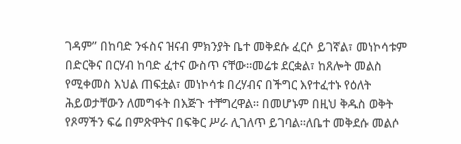ገዳም” በከባድ ንፋስና ዝናብ ምክንያት ቤተ መቅደሱ ፈርሶ ይገኛል፣ መነኮሳቱም በድርቅና በርሃብ ከባድ ፈተና ውስጥ ናቸው።መሬቱ ደርቋል፣ ከጸሎት መልስ የሚቀመስ እህል ጠፍቷል፣ መነኮሳቱ በረሃብና በችግር እየተፈተኑ የዕለት ሕይወታቸውን ለመግፋት በእጅጉ ተቸግረዋል። በመሆኑም በዚህ ቅዱስ ወቅት የጾማችን ፍሬ በምጽዋትና በፍቅር ሥራ ሊገለጥ ይገባል።ለቤተ መቅደሱ መልሶ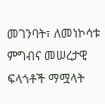መገንባት፣ ለመነኮሳቱ ምግብና መሠረታዊ ፍላጎቶች ማሟላት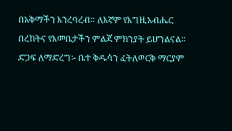በአቅማችን እንረባረብ። ለእኛም የእግዚአብሔር በረከትና የእመቤታችን ምልጃ ምክንያት ይሆንልናል።
ድጋፍ ለማድረግ፡- ቤተ ቅዱሳን ፈትለወርቅ ማርያም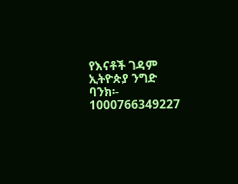የእናቶች ገዳም
ኢትዮጵያ ንግድ ባንክ፡- 1000766349227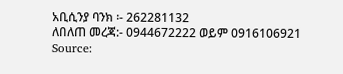አቢሲንያ ባንክ ፡- 262281132
ለበለጠ መረጃ:- 0944672222 ወይም 0916106921
Source: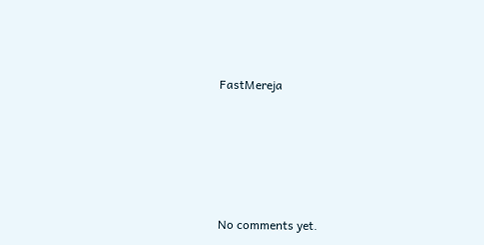FastMereja








No comments yet.